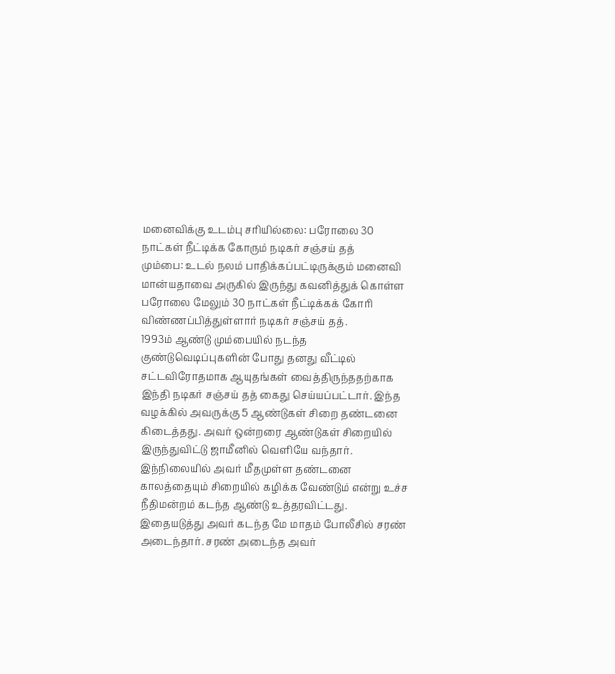மனைவிக்கு உடம்பு சரியில்லை: பரோலை 30 நாட்கள் நீட்டிக்க கோரும் நடிகர் சஞ்சய் தத்
மும்பை: உடல் நலம் பாதிக்கப்பட்டிருக்கும் மனைவி மான்யதாவை அருகில் இருந்து கவனித்துக் கொள்ள பரோலை மேலும் 30 நாட்கள் நீட்டிக்கக் கோரி விண்ணப்பித்துள்ளார் நடிகர் சஞ்சய் தத்.
1993ம் ஆண்டு மும்பையில் நடந்த குண்டுவெடிப்புகளின் போது தனது வீட்டில் சட்டவிரோதமாக ஆயுதங்கள் வைத்திருந்ததற்காக இந்தி நடிகர் சஞ்சய் தத் கைது செய்யப்பட்டார். இந்த வழக்கில் அவருக்கு 5 ஆண்டுகள் சிறை தண்டனை கிடைத்தது. அவர் ஒன்றரை ஆண்டுகள் சிறையில் இருந்துவிட்டு ஜாமீனில் வெளியே வந்தார்.
இந்நிலையில் அவர் மீதமுள்ள தண்டனை காலத்தையும் சிறையில் கழிக்க வேண்டும் என்று உச்ச நீதிமன்றம் கடந்த ஆண்டு உத்தரவிட்டது. இதையடுத்து அவர் கடந்த மே மாதம் போலீசில் சரண் அடைந்தார். சரண் அடைந்த அவர்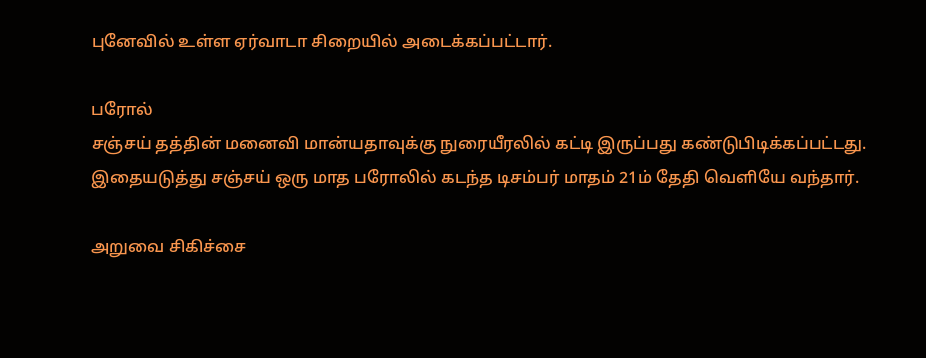புனேவில் உள்ள ஏர்வாடா சிறையில் அடைக்கப்பட்டார்.

பரோல்
சஞ்சய் தத்தின் மனைவி மான்யதாவுக்கு நுரையீரலில் கட்டி இருப்பது கண்டுபிடிக்கப்பட்டது. இதையடுத்து சஞ்சய் ஒரு மாத பரோலில் கடந்த டிசம்பர் மாதம் 21ம் தேதி வெளியே வந்தார்.

அறுவை சிகிச்சை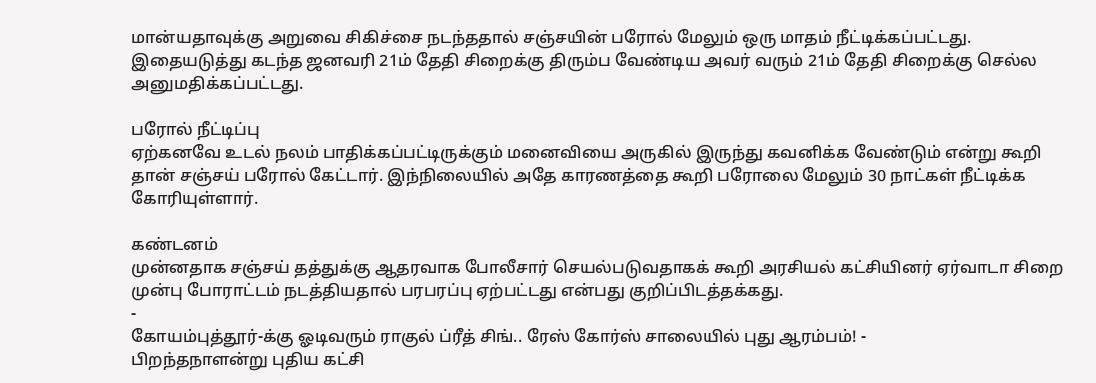மான்யதாவுக்கு அறுவை சிகிச்சை நடந்ததால் சஞ்சயின் பரோல் மேலும் ஒரு மாதம் நீட்டிக்கப்பட்டது. இதையடுத்து கடந்த ஜனவரி 21ம் தேதி சிறைக்கு திரும்ப வேண்டிய அவர் வரும் 21ம் தேதி சிறைக்கு செல்ல அனுமதிக்கப்பட்டது.

பரோல் நீட்டிப்பு
ஏற்கனவே உடல் நலம் பாதிக்கப்பட்டிருக்கும் மனைவியை அருகில் இருந்து கவனிக்க வேண்டும் என்று கூறி தான் சஞ்சய் பரோல் கேட்டார். இந்நிலையில் அதே காரணத்தை கூறி பரோலை மேலும் 30 நாட்கள் நீட்டிக்க கோரியுள்ளார்.

கண்டனம்
முன்னதாக சஞ்சய் தத்துக்கு ஆதரவாக போலீசார் செயல்படுவதாகக் கூறி அரசியல் கட்சியினர் ஏர்வாடா சிறை முன்பு போராட்டம் நடத்தியதால் பரபரப்பு ஏற்பட்டது என்பது குறிப்பிடத்தக்கது.
-
கோயம்புத்தூர்-க்கு ஓடிவரும் ராகுல் ப்ரீத் சிங்.. ரேஸ் கோர்ஸ் சாலையில் புது ஆரம்பம்! -
பிறந்தநாளன்று புதிய கட்சி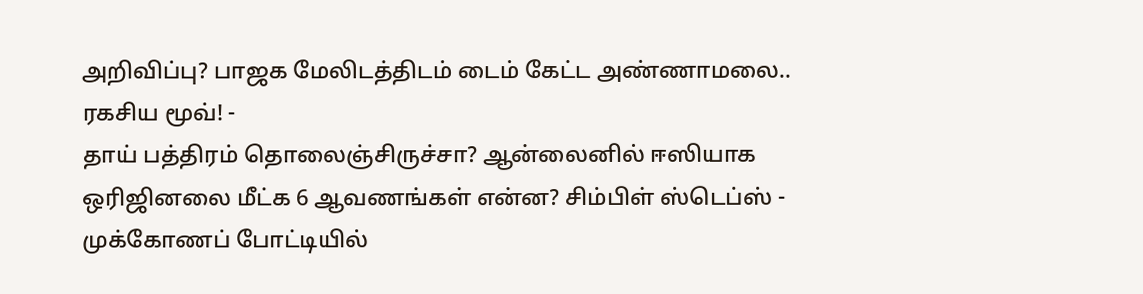அறிவிப்பு? பாஜக மேலிடத்திடம் டைம் கேட்ட அண்ணாமலை.. ரகசிய மூவ்! -
தாய் பத்திரம் தொலைஞ்சிருச்சா? ஆன்லைனில் ஈஸியாக ஒரிஜினலை மீட்க 6 ஆவணங்கள் என்ன? சிம்பிள் ஸ்டெப்ஸ் -
முக்கோணப் போட்டியில்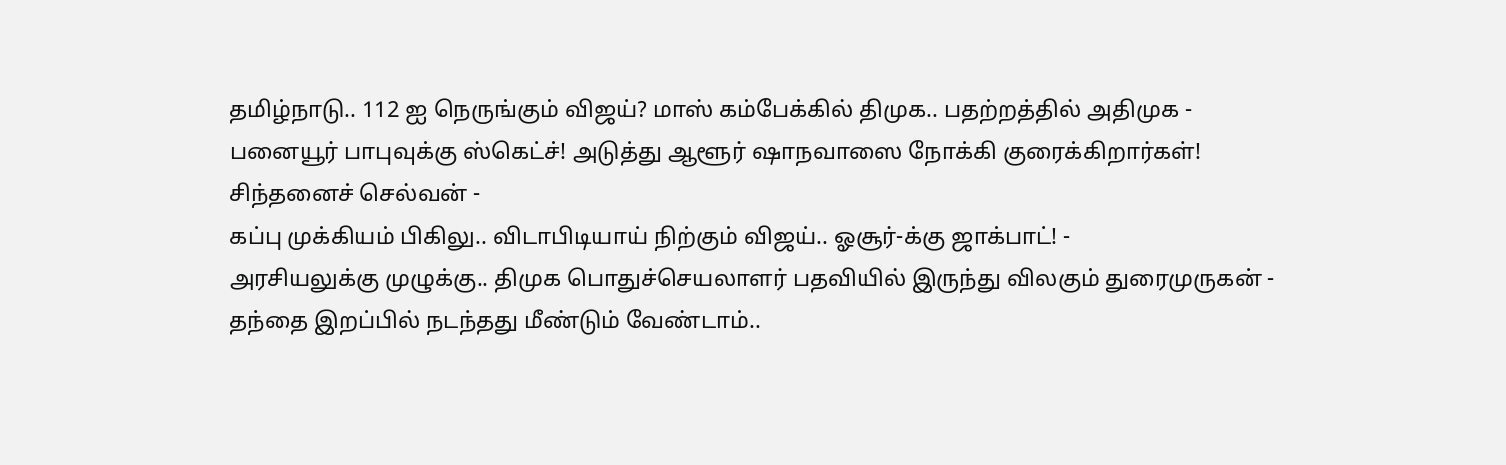தமிழ்நாடு.. 112 ஐ நெருங்கும் விஜய்? மாஸ் கம்பேக்கில் திமுக.. பதற்றத்தில் அதிமுக -
பனையூர் பாபுவுக்கு ஸ்கெட்ச்! அடுத்து ஆளூர் ஷாநவாஸை நோக்கி குரைக்கிறார்கள்! சிந்தனைச் செல்வன் -
கப்பு முக்கியம் பிகிலு.. விடாபிடியாய் நிற்கும் விஜய்.. ஓசூர்-க்கு ஜாக்பாட்! -
அரசியலுக்கு முழுக்கு.. திமுக பொதுச்செயலாளர் பதவியில் இருந்து விலகும் துரைமுருகன் -
தந்தை இறப்பில் நடந்தது மீண்டும் வேண்டாம்..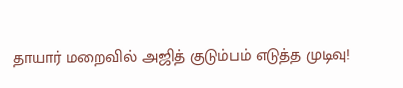தாயார் மறைவில் அஜித் குடும்பம் எடுத்த முடிவு!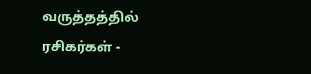வருத்தத்தில் ரசிகர்கள் -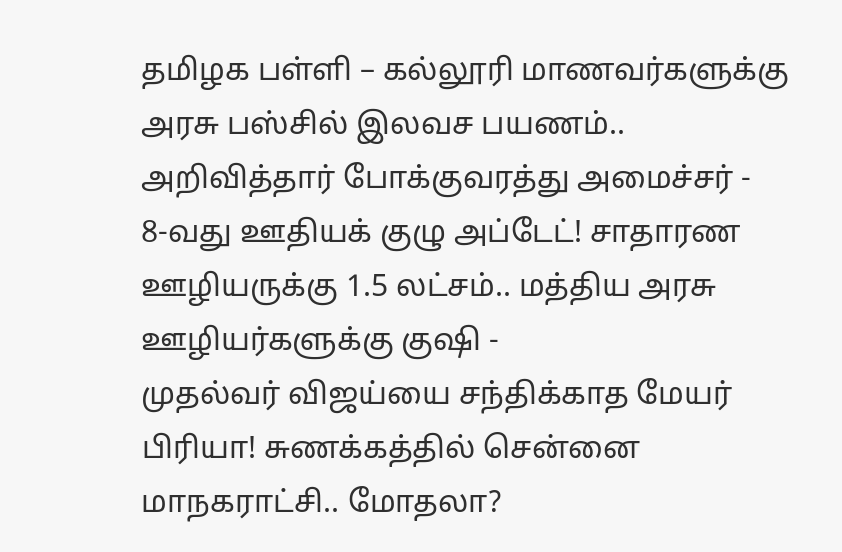தமிழக பள்ளி – கல்லூரி மாணவர்களுக்கு அரசு பஸ்சில் இலவச பயணம்.. அறிவித்தார் போக்குவரத்து அமைச்சர் -
8-வது ஊதியக் குழு அப்டேட்! சாதாரண ஊழியருக்கு 1.5 லட்சம்.. மத்திய அரசு ஊழியர்களுக்கு குஷி -
முதல்வர் விஜய்யை சந்திக்காத மேயர் பிரியா! சுணக்கத்தில் சென்னை மாநகராட்சி.. மோதலா?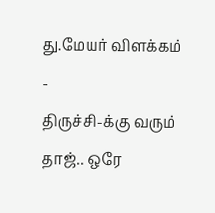து.மேயர் விளக்கம் -
திருச்சி-க்கு வரும் தாஜ்.. ஒரே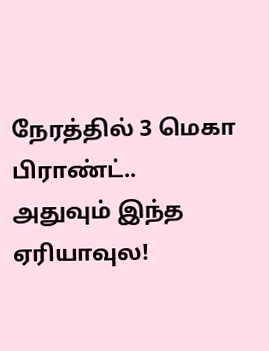நேரத்தில் 3 மெகா பிராண்ட்.. அதுவும் இந்த ஏரியாவுல!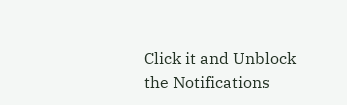Click it and Unblock the Notifications